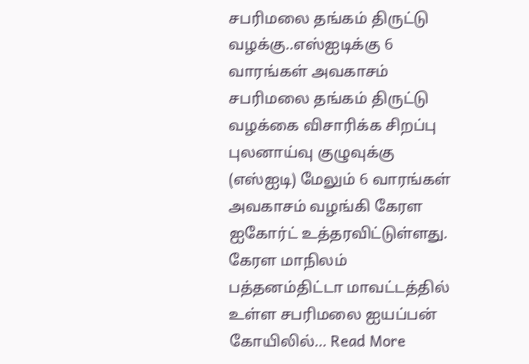சபரிமலை தங்கம் திருட்டு வழக்கு..எஸ்ஐடிக்கு 6 வாரங்கள் அவகாசம்
சபரிமலை தங்கம் திருட்டு வழக்கை விசாரிக்க சிறப்பு புலனாய்வு குழுவுக்கு (எஸ்ஐடி) மேலும் 6 வாரங்கள் அவகாசம் வழங்கி கேரள ஐகோர்ட் உத்தரவிட்டுள்ளது. கேரள மாநிலம் பத்தனம்திட்டா மாவட்டத்தில் உள்ள சபரிமலை ஐயப்பன் கோயிலில்… Read More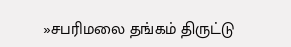»சபரிமலை தங்கம் திருட்டு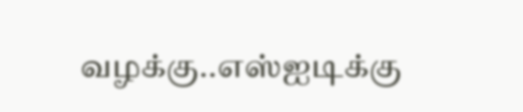வழக்கு..எஸ்ஐடிக்கு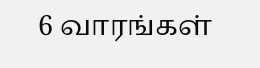6 வாரங்கள்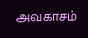அவகாசம்